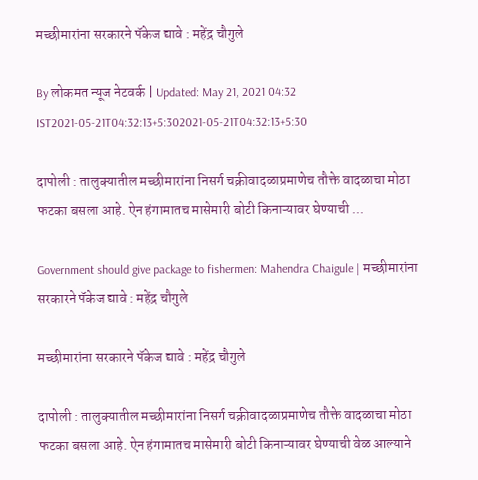मच्छीमारांना सरकारने पॅकेज द्यावे : महेंद्र चौगुले

By लोकमत न्यूज नेटवर्क | Updated: May 21, 2021 04:32 IST2021-05-21T04:32:13+5:302021-05-21T04:32:13+5:30

दापोली : तालुक्यातील मच्छीमारांना निसर्ग चक्रीवादळाप्रमाणेच तौक्ते वादळाचा मोठा फटका बसला आहे. ऐन हंगामातच मासेमारी बोटी किनाऱ्यावर घेण्याची ...

Government should give package to fishermen: Mahendra Chaigule | मच्छीमारांना सरकारने पॅकेज द्यावे : महेंद्र चौगुले

मच्छीमारांना सरकारने पॅकेज द्यावे : महेंद्र चौगुले

दापोली : तालुक्यातील मच्छीमारांना निसर्ग चक्रीवादळाप्रमाणेच तौक्ते वादळाचा मोठा फटका बसला आहे. ऐन हंगामातच मासेमारी बोटी किनाऱ्यावर घेण्याची वेळ आल्याने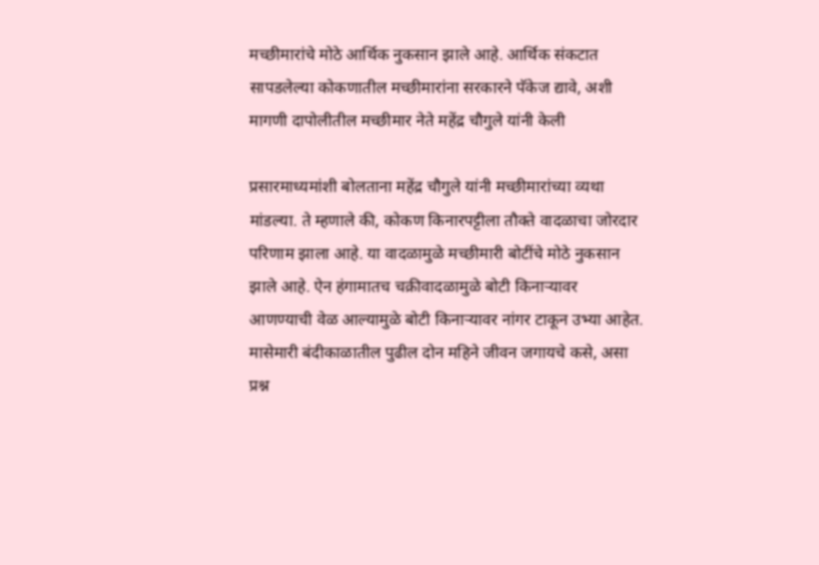मच्छीमारांचे मोठे आर्थिक नुकसान झाले आहे. आर्थिक संकटात सापडलेल्या कोकणातील मच्छीमारांना सरकारने पॅकेज द्यावे, अशी मागणी दापोलीतील मच्छीमार नेते महेंद्र चौगुले यांनी केली

प्रसारमाध्यमांशी बोलताना महेंद्र चौगुले यांनी मच्छीमारांच्या व्यथा मांडल्या. ते म्हणाले की, कोकण किनारपट्टीला तौक्ते वादळाचा जोरदार परिणाम झाला आहे. या वादळामुळे मच्छीमारी बोटींचे मोठे नुकसान झाले आहे. ऐन हंगामातच चक्रीवादळामुळे बोटी किनाऱ्यावर आणण्याची वेळ आल्यामुळे बोटी किनाऱ्यावर नांगर टाकून उभ्या आहेत. मासेमारी बंदीकाळातील पुढील दोन महिने जीवन जगायचे कसे, असा प्रश्न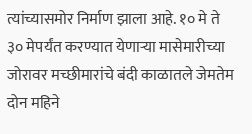त्यांच्यासमोर निर्माण झाला आहे. १० मे ते ३० मेपर्यंत करण्यात येणाऱ्या मासेमारीच्या जोरावर मच्छीमारांचे बंदी काळातले जेमतेम दोन महिने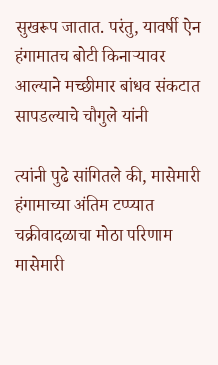सुखरूप जातात. परंतु, यावर्षी ऐन हंगामातच बोटी किनाऱ्यावर आल्याने मच्छीमार बांधव संकटात सापडल्याचे चौगुले यांनी

त्यांनी पुढे सांगितले की, मासेमारी हंगामाच्या अंतिम टप्प्यात चक्रीवादळाचा मोठा परिणाम मासेमारी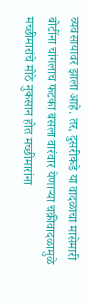व्यवसायावर झाला आहे. तर, दुसरीकडे या वादळाचा मासेमारी बोटींना चांगलाच फटका बसला वारंवार येणाऱ्या चक्रीवादळामुळे मच्छीमारांचे मोठे नुकसान होत मच्छीमारांना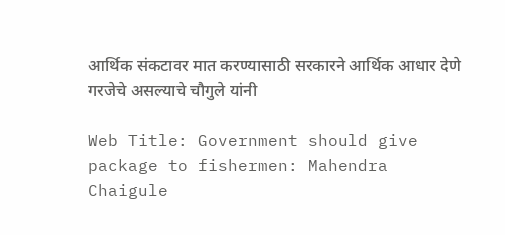आर्थिक संकटावर मात करण्यासाठी सरकारने आर्थिक आधार देणे गरजेचे असल्याचे चौगुले यांनी

Web Title: Government should give package to fishermen: Mahendra Chaigule